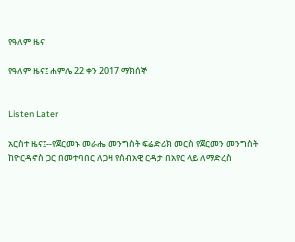የዓለም ዜና

የዓለም ዜና፤ ሐምሌ 22 ቀን 2017 ማክሰኞ


Listen Later

አርስተ ዜና፤--የጀርመኑ መራሔ መንግስት ፍሬድሪክ መርስ የጀርመን መንግስት ከዮርዳኖስ ጋር በመተባበር ለጋዛ የሰብአዊ ርዳታ በአየር ላይ ለማድረስ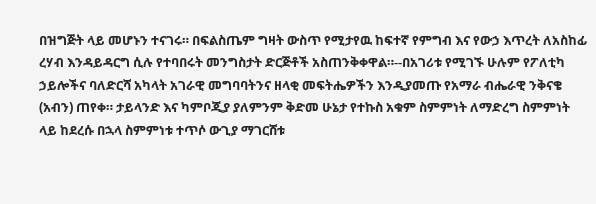በዝግጅት ላይ መሆኑን ተናገሩ። በፍልስጤም ግዛት ውስጥ የሚታየዉ ከፍተኛ የምግብ እና የውኃ እጥረት ለአስከፊ ረሃብ እንዳይዳርግ ሲሉ የተባበሩት መንግስታት ድርጅቶች አስጠንቅቀዋል።--በአገሪቱ የሚገኙ ሁሉም የፖለቲካ ኃይሎችና ባለድርሻ አካላት አገራዊ መግባባትንና ዘላቂ መፍትሔዎችን እንዲያመጡ የአማራ ብሔራዊ ንቅናቄ (አብን) ጠየቀ። ታይላንድ እና ካምቦጂያ ያለምንም ቅድመ ሁኔታ የተኩስ አቁም ስምምነት ለማድረግ ስምምነት ላይ ከደረሱ በኋላ ስምምነቱ ተጥሶ ውጊያ ማገርሸቱ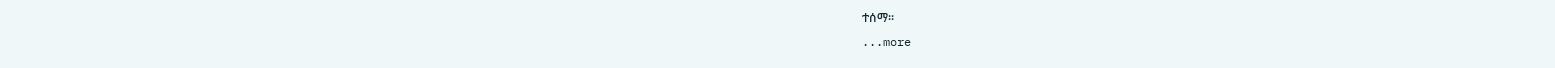ተሰማ።
...more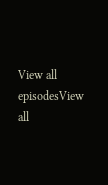View all episodesView all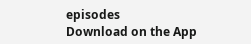episodes
Download on the App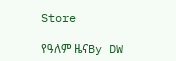Store

የዓለም ዜናBy DW